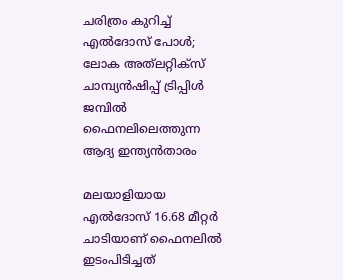ചരിത്രം കുറിച്ച് എല്‍ദോസ് പോള്‍; ലോക അത്‍ലറ്റിക്സ് ചാമ്പ്യന്‍ഷിപ്പ് ട്രിപ്പിള്‍ ജമ്പില്‍ ഫൈനലിലെത്തുന്ന ആദ്യ ഇന്ത്യന്‍താരം

മലയാളിയായ എല്‍ദോസ് 16.68 മീറ്റര്‍ ചാടിയാണ് ഫൈനലില്‍ ഇടംപിടിച്ചത്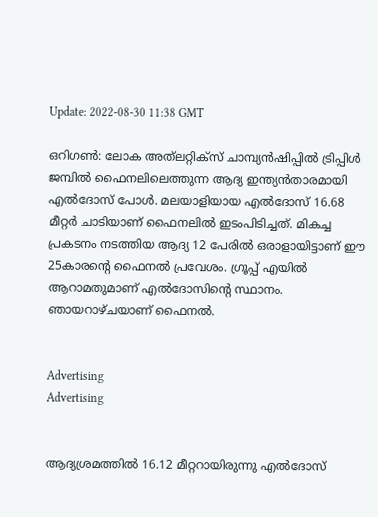Update: 2022-08-30 11:38 GMT

ഒറിഗണ്‍: ലോക അത്‍ലറ്റിക്സ് ചാമ്പ്യന്‍ഷിപ്പില്‍ ട്രിപ്പിള്‍ ജമ്പില്‍ ഫൈനലിലെത്തുന്ന ആദ്യ ഇന്ത്യന്‍താരമായി എല്‍ദോസ് പോള്‍. മലയാളിയായ എല്‍ദോസ് 16.68 മീറ്റര്‍ ചാടിയാണ് ഫൈനലില്‍ ഇടംപിടിച്ചത്. മികച്ച പ്രകടനം നടത്തിയ ആദ്യ 12 പേരില്‍ ഒരാളായിട്ടാണ് ഈ 25കാരന്‍റെ ഫൈനല്‍ പ്രവേശം. ഗ്രൂപ്പ് എയില്‍ ആറാമതുമാണ് എല്‍ദോസിന്‍റെ സ്ഥാനം. ഞായറാഴ്ചയാണ് ഫൈനല്‍.


Advertising
Advertising


ആദ്യശ്രമത്തില്‍ 16.12 മീറ്ററായിരുന്നു എല്‍ദോസ്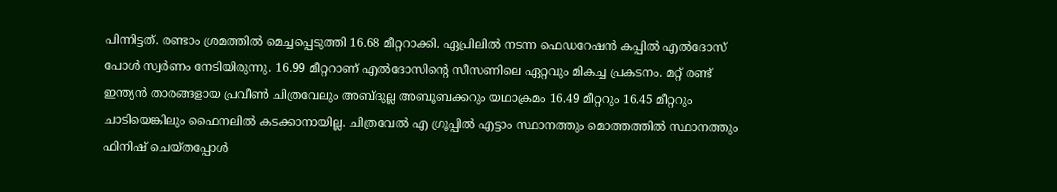പിന്നിട്ടത്. രണ്ടാം ശ്രമത്തില്‍ മെച്ചപ്പെടുത്തി 16.68 മീറ്ററാക്കി. ഏപ്രിലില്‍ നടന്ന ഫെഡറേഷന്‍ കപ്പില്‍ എല്‍ദോസ് പോള്‍ സ്വര്‍ണം നേടിയിരുന്നു. 16.99 മീറ്ററാണ് എല്‍ദോസിന്‍റെ സീസണിലെ ഏറ്റവും മികച്ച പ്രകടനം. മറ്റ് രണ്ട് ഇന്ത്യൻ താരങ്ങളായ പ്രവീൺ ചിത്രവേലും അബ്ദുല്ല അബൂബക്കറും യഥാക്രമം 16.49 മീറ്ററും 16.45 മീറ്ററും ചാടിയെങ്കിലും ഫൈനലിൽ കടക്കാനായില്ല. ചിത്രവേൽ എ ഗ്രൂപ്പിൽ എട്ടാം സ്ഥാനത്തും മൊത്തത്തിൽ സ്ഥാനത്തും ഫിനിഷ് ചെയ്തപ്പോൾ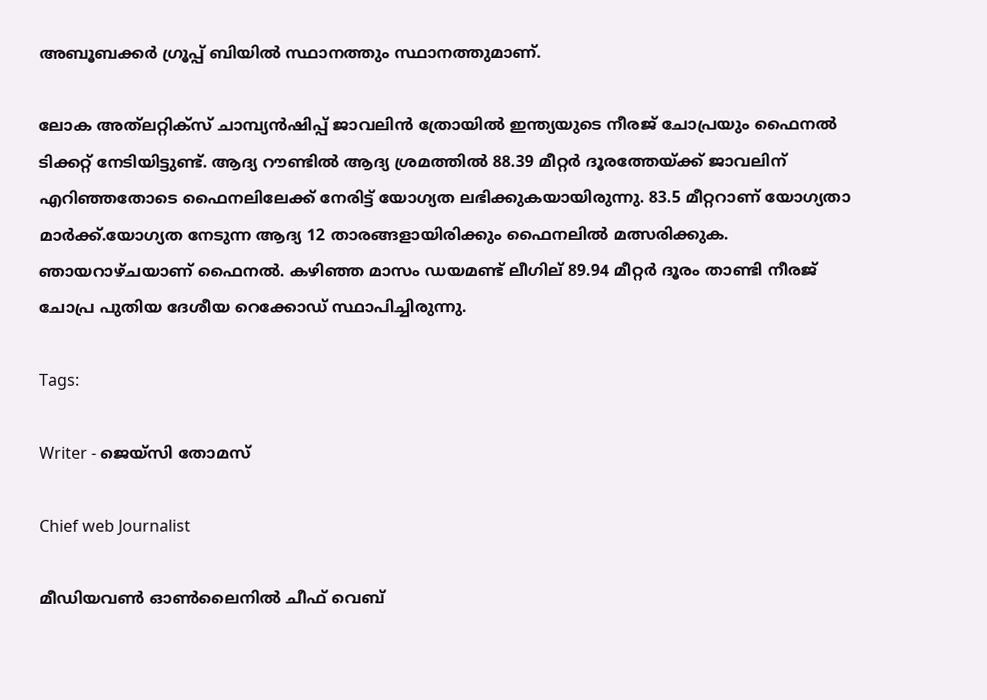അബൂബക്കർ ഗ്രൂപ്പ് ബിയിൽ സ്ഥാനത്തും സ്ഥാനത്തുമാണ്.

ലോക അത്‍ലറ്റിക്സ് ചാമ്പ്യന്‍ഷിപ്പ് ജാവലിന്‍ ത്രോയില്‍ ഇന്ത്യയുടെ നീരജ് ചോപ്രയും ഫൈനല്‍ ടിക്കറ്റ് നേടിയിട്ടുണ്ട്. ആദ്യ റൗണ്ടില്‍ ആദ്യ ശ്രമത്തില്‍ 88.39 മീറ്റര്‍ ദൂരത്തേയ്ക്ക് ജാവലിന് എറിഞ്ഞതോടെ ഫൈനലിലേക്ക് നേരിട്ട് യോഗ്യത ലഭിക്കുകയായിരുന്നു. 83.5 മീറ്ററാണ് യോഗ്യതാ മാര്‍ക്ക്.യോഗ്യത നേടുന്ന ആദ്യ 12 താരങ്ങളായിരിക്കും ഫൈനലില്‍ മത്സരിക്കുക. ഞായറാഴ്ചയാണ് ഫൈനല്‍. കഴിഞ്ഞ മാസം ഡയമണ്ട് ലീഗില് 89.94 മീറ്റര്‍ ദൂരം താണ്ടി നീരജ് ചോപ്ര പുതിയ ദേശീയ റെക്കോഡ് സ്ഥാപിച്ചിരുന്നു.

Tags:

Writer - ജെയ്സി തോമസ്

Chief web Journalist

മീഡിയവൺ ഓൺലൈനിൽ ചീഫ് വെബ്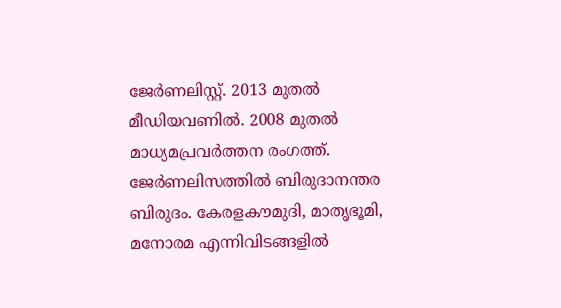ജേർണലിസ്റ്റ്. 2013 മുതൽ മീഡിയവണിൽ. 2008 മുതൽ മാധ്യമപ്രവർത്തന രംഗത്ത്. ജേർണലിസത്തിൽ ബിരുദാനന്തര ബിരുദം. കേരളകൗമുദി, മാതൃഭൂമി, മനോരമ എന്നിവിടങ്ങളിൽ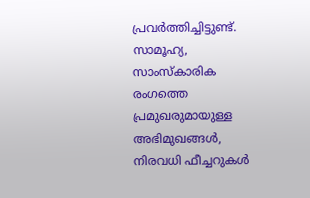പ്രവർത്തിച്ചിട്ടുണ്ട്. സാമൂഹ്യ, സാംസ്‌കാരിക രംഗത്തെ പ്രമുഖരുമായുള്ള അഭിമുഖങ്ങൾ, നിരവധി ഫീച്ചറുകൾ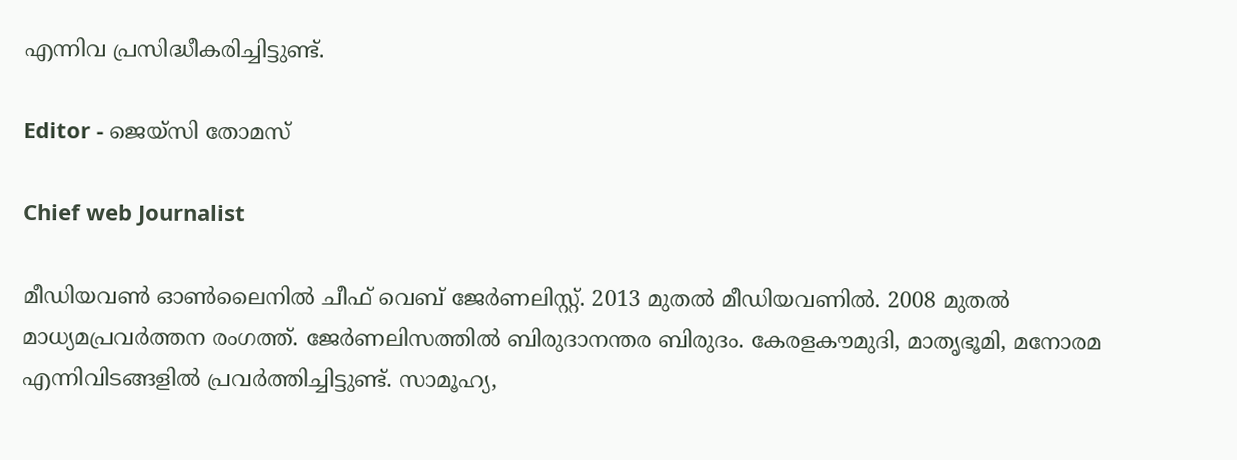എന്നിവ പ്രസിദ്ധീകരിച്ചിട്ടുണ്ട്.

Editor - ജെയ്സി തോമസ്

Chief web Journalist

മീഡിയവൺ ഓൺലൈനിൽ ചീഫ് വെബ് ജേർണലിസ്റ്റ്. 2013 മുതൽ മീഡിയവണിൽ. 2008 മുതൽ മാധ്യമപ്രവർത്തന രംഗത്ത്. ജേർണലിസത്തിൽ ബിരുദാനന്തര ബിരുദം. കേരളകൗമുദി, മാതൃഭൂമി, മനോരമ എന്നിവിടങ്ങളിൽ പ്രവർത്തിച്ചിട്ടുണ്ട്. സാമൂഹ്യ,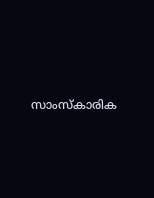സാംസ്‌കാരിക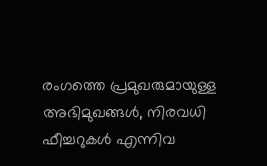രംഗത്തെ പ്രമുഖരുമായുള്ള അഭിമുഖങ്ങൾ, നിരവധി ഫീച്ചറുകൾ എന്നിവ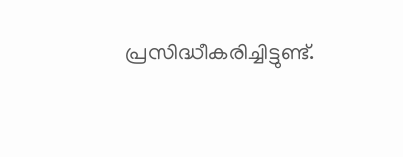പ്രസിദ്ധീകരിച്ചിട്ടുണ്ട്.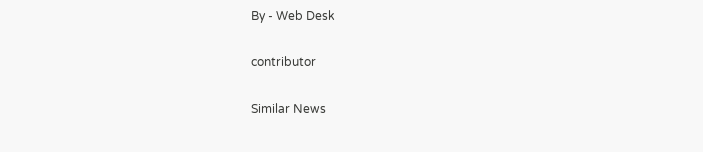By - Web Desk

contributor

Similar News